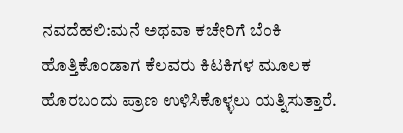ನವದೆಹಲಿ:ಮನೆ ಅಥವಾ ಕಚೇರಿಗೆ ಬೆಂಕಿ ಹೊತ್ತಿಕೊಂಡಾಗ ಕೆಲವರು ಕಿಟಕಿಗಳ ಮೂಲಕ ಹೊರಬಂದು ಪ್ರಾಣ ಉಳಿಸಿಕೊಳ್ಳಲು ಯತ್ನಿಸುತ್ತಾರೆ.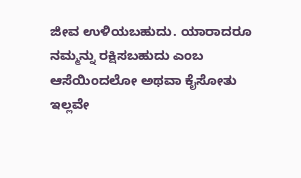ಜೀವ ಉಳಿಯಬಹುದು. ಯಾರಾದರೂ ನಮ್ಮನ್ನು ರಕ್ಷಿಸಬಹುದು ಎಂಬ ಆಸೆಯಿಂದಲೋ ಅಥವಾ ಕೈಸೋತು ಇಲ್ಲವೇ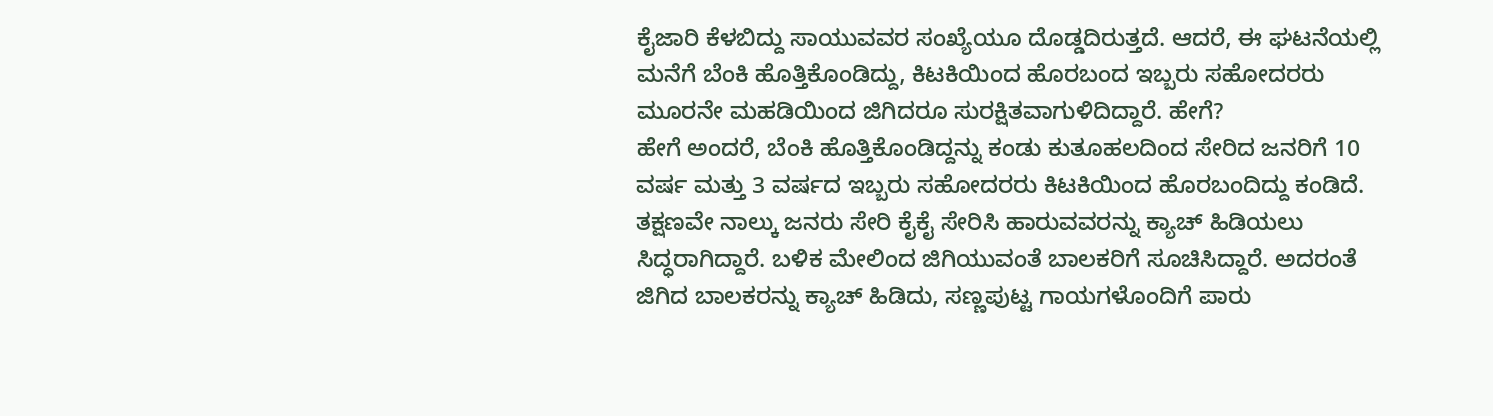ಕೈಜಾರಿ ಕೆಳಬಿದ್ದು ಸಾಯುವವರ ಸಂಖ್ಯೆಯೂ ದೊಡ್ಡದಿರುತ್ತದೆ. ಆದರೆ, ಈ ಘಟನೆಯಲ್ಲಿ ಮನೆಗೆ ಬೆಂಕಿ ಹೊತ್ತಿಕೊಂಡಿದ್ದು, ಕಿಟಕಿಯಿಂದ ಹೊರಬಂದ ಇಬ್ಬರು ಸಹೋದರರು ಮೂರನೇ ಮಹಡಿಯಿಂದ ಜಿಗಿದರೂ ಸುರಕ್ಷಿತವಾಗುಳಿದಿದ್ದಾರೆ. ಹೇಗೆ?
ಹೇಗೆ ಅಂದರೆ, ಬೆಂಕಿ ಹೊತ್ತಿಕೊಂಡಿದ್ದನ್ನು ಕಂಡು ಕುತೂಹಲದಿಂದ ಸೇರಿದ ಜನರಿಗೆ 10 ವರ್ಷ ಮತ್ತು 3 ವರ್ಷದ ಇಬ್ಬರು ಸಹೋದರರು ಕಿಟಕಿಯಿಂದ ಹೊರಬಂದಿದ್ದು ಕಂಡಿದೆ. ತಕ್ಷಣವೇ ನಾಲ್ಕು ಜನರು ಸೇರಿ ಕೈಕೈ ಸೇರಿಸಿ ಹಾರುವವರನ್ನು ಕ್ಯಾಚ್ ಹಿಡಿಯಲು ಸಿದ್ಧರಾಗಿದ್ದಾರೆ. ಬಳಿಕ ಮೇಲಿಂದ ಜಿಗಿಯುವಂತೆ ಬಾಲಕರಿಗೆ ಸೂಚಿಸಿದ್ದಾರೆ. ಅದರಂತೆ ಜಿಗಿದ ಬಾಲಕರನ್ನು ಕ್ಯಾಚ್ ಹಿಡಿದು, ಸಣ್ಣಪುಟ್ಟ ಗಾಯಗಳೊಂದಿಗೆ ಪಾರು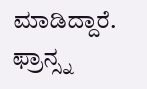ಮಾಡಿದ್ದಾರೆ.
ಫ್ರಾನ್ಸ್ನ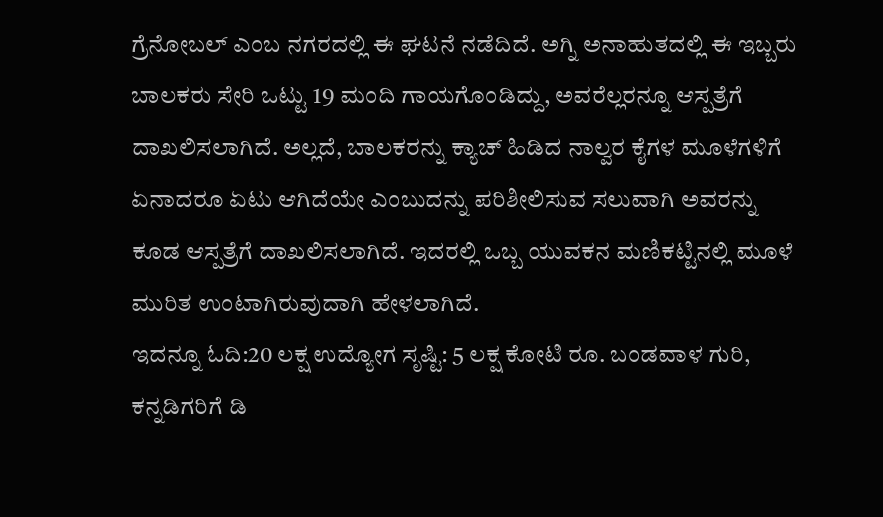ಗ್ರೆನೋಬಲ್ ಎಂಬ ನಗರದಲ್ಲಿ ಈ ಘಟನೆ ನಡೆದಿದೆ. ಅಗ್ನಿ ಅನಾಹುತದಲ್ಲಿ ಈ ಇಬ್ಬರು ಬಾಲಕರು ಸೇರಿ ಒಟ್ಟು 19 ಮಂದಿ ಗಾಯಗೊಂಡಿದ್ದು, ಅವರೆಲ್ಲರನ್ನೂ ಆಸ್ಪತ್ರೆಗೆ ದಾಖಲಿಸಲಾಗಿದೆ. ಅಲ್ಲದೆ, ಬಾಲಕರನ್ನು ಕ್ಯಾಚ್ ಹಿಡಿದ ನಾಲ್ವರ ಕೈಗಳ ಮೂಳೆಗಳಿಗೆ ಏನಾದರೂ ಏಟು ಆಗಿದೆಯೇ ಎಂಬುದನ್ನು ಪರಿಶೀಲಿಸುವ ಸಲುವಾಗಿ ಅವರನ್ನು ಕೂಡ ಆಸ್ಪತ್ರೆಗೆ ದಾಖಲಿಸಲಾಗಿದೆ. ಇದರಲ್ಲಿ ಒಬ್ಬ ಯುವಕನ ಮಣಿಕಟ್ಟಿನಲ್ಲಿ ಮೂಳೆ ಮುರಿತ ಉಂಟಾಗಿರುವುದಾಗಿ ಹೇಳಲಾಗಿದೆ.
ಇದನ್ನೂ ಓದಿ:20 ಲಕ್ಷ ಉದ್ಯೋಗ ಸೃಷ್ಟಿ: 5 ಲಕ್ಷ ಕೋಟಿ ರೂ. ಬಂಡವಾಳ ಗುರಿ, ಕನ್ನಡಿಗರಿಗೆ ಡಿ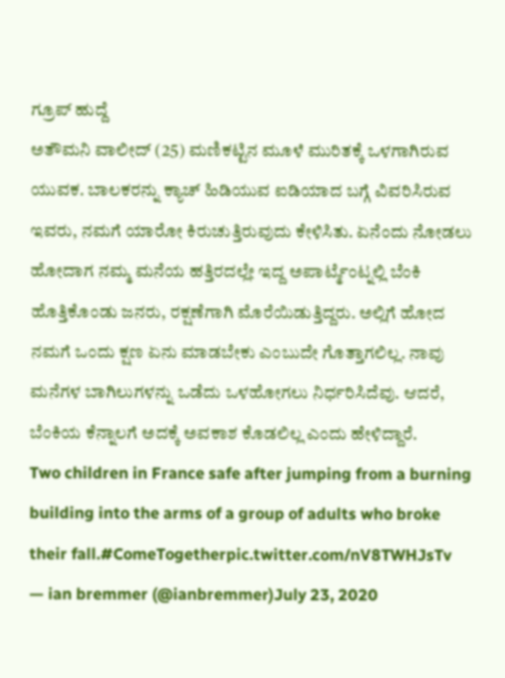ಗ್ರೂಪ್ ಹುದ್ದೆ
ಅತೌಮನಿ ವಾಲೀದ್ (25) ಮಣಿಕಟ್ಟಿನ ಮೂಳೆ ಮುರಿತಕ್ಕೆ ಒಳಗಾಗಿರುವ ಯುವಕ. ಬಾಲಕರನ್ನು ಕ್ಯಾಚ್ ಹಿಡಿಯುವ ಐಡಿಯಾದ ಬಗ್ಗೆ ವಿವರಿಸಿರುವ ಇವರು, ನಮಗೆ ಯಾರೋ ಕಿರುಚುತ್ತಿರುವುದು ಕೇಳಿಸಿತು. ಏನೆಂದು ನೋಡಲು ಹೋದಾಗ ನಮ್ಮ ಮನೆಯ ಹತ್ತಿರದಲ್ಲೇ ಇದ್ದ ಅಪಾರ್ಟ್ಮೆಂಟ್ನಲ್ಲಿ ಬೆಂಕಿ ಹೊತ್ತಿಕೊಂಡು ಜನರು, ರಕ್ಷಣೆಗಾಗಿ ಮೊರೆಯಿಡುತ್ತಿದ್ದರು. ಅಲ್ಲಿಗೆ ಹೋದ ನಮಗೆ ಒಂದು ಕ್ಷಣ ಏನು ಮಾಡಬೇಕು ಎಂಬುದೇ ಗೊತ್ತಾಗಲಿಲ್ಲ. ನಾವು ಮನೆಗಳ ಬಾಗಿಲುಗಳನ್ನು ಒಡೆದು ಒಳಹೋಗಲು ನಿರ್ಧರಿಸಿದೆವು. ಆದರೆ, ಬೆಂಕಿಯ ಕೆನ್ನಾಲಗೆ ಅದಕ್ಕೆ ಅವಕಾಶ ಕೊಡಲಿಲ್ಲ ಎಂದು ಹೇಳಿದ್ದಾರೆ.
Two children in France safe after jumping from a burning building into the arms of a group of adults who broke their fall.#ComeTogetherpic.twitter.com/nV8TWHJsTv
— ian bremmer (@ianbremmer)July 23, 2020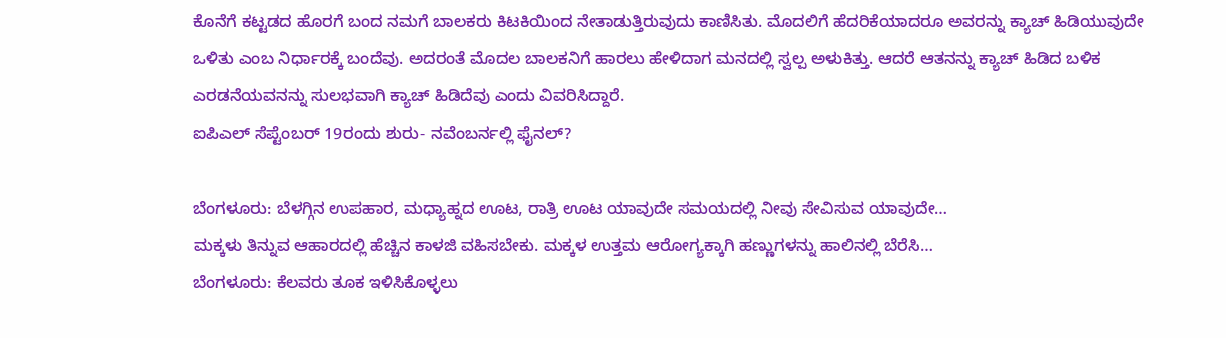ಕೊನೆಗೆ ಕಟ್ಟಡದ ಹೊರಗೆ ಬಂದ ನಮಗೆ ಬಾಲಕರು ಕಿಟಕಿಯಿಂದ ನೇತಾಡುತ್ತಿರುವುದು ಕಾಣಿಸಿತು. ಮೊದಲಿಗೆ ಹೆದರಿಕೆಯಾದರೂ ಅವರನ್ನು ಕ್ಯಾಚ್ ಹಿಡಿಯುವುದೇ ಒಳಿತು ಎಂಬ ನಿರ್ಧಾರಕ್ಕೆ ಬಂದೆವು. ಅದರಂತೆ ಮೊದಲ ಬಾಲಕನಿಗೆ ಹಾರಲು ಹೇಳಿದಾಗ ಮನದಲ್ಲಿ ಸ್ವಲ್ಪ ಅಳುಕಿತ್ತು. ಆದರೆ ಆತನನ್ನು ಕ್ಯಾಚ್ ಹಿಡಿದ ಬಳಿಕ ಎರಡನೆಯವನನ್ನು ಸುಲಭವಾಗಿ ಕ್ಯಾಚ್ ಹಿಡಿದೆವು ಎಂದು ವಿವರಿಸಿದ್ದಾರೆ.
ಐಪಿಎಲ್ ಸೆಪ್ಟೆಂಬರ್ 19ರಂದು ಶುರು- ನವೆಂಬರ್ನಲ್ಲಿ ಫೈನಲ್?

ಬೆಂಗಳೂರು: ಬೆಳಗ್ಗಿನ ಉಪಹಾರ, ಮಧ್ಯಾಹ್ನದ ಊಟ, ರಾತ್ರಿ ಊಟ ಯಾವುದೇ ಸಮಯದಲ್ಲಿ ನೀವು ಸೇವಿಸುವ ಯಾವುದೇ…
ಮಕ್ಕಳು ತಿನ್ನುವ ಆಹಾರದಲ್ಲಿ ಹೆಚ್ಚಿನ ಕಾಳಜಿ ವಹಿಸಬೇಕು. ಮಕ್ಕಳ ಉತ್ತಮ ಆರೋಗ್ಯಕ್ಕಾಗಿ ಹಣ್ಣುಗಳನ್ನು ಹಾಲಿನಲ್ಲಿ ಬೆರೆಸಿ…
ಬೆಂಗಳೂರು: ಕೆಲವರು ತೂಕ ಇಳಿಸಿಕೊಳ್ಳಲು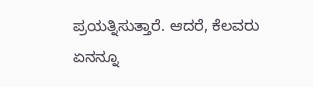ಪ್ರಯತ್ನಿಸುತ್ತಾರೆ. ಆದರೆ, ಕೆಲವರು ಏನನ್ನೂ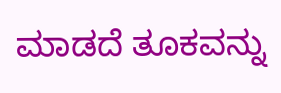ಮಾಡದೆ ತೂಕವನ್ನು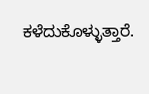ಕಳೆದುಕೊಳ್ಳುತ್ತಾರೆ.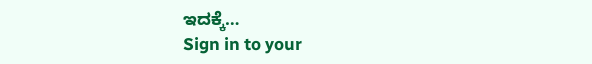ಇದಕ್ಕೆ…
Sign in to your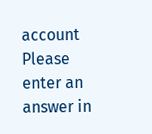account
Please enter an answer in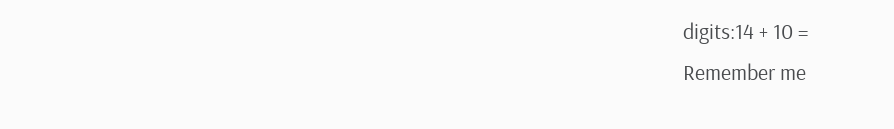digits:14 + 10 =
Remember me